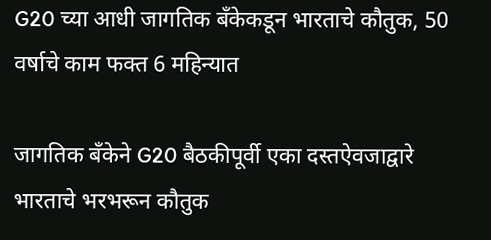G20 च्या आधी जागतिक बँकेकडून भारताचे कौतुक, 50 वर्षाचे काम फक्त 6 महिन्यात

जागतिक बँकेने G20 बैठकीपूर्वी एका दस्तऐवजाद्वारे भारताचे भरभरून कौतुक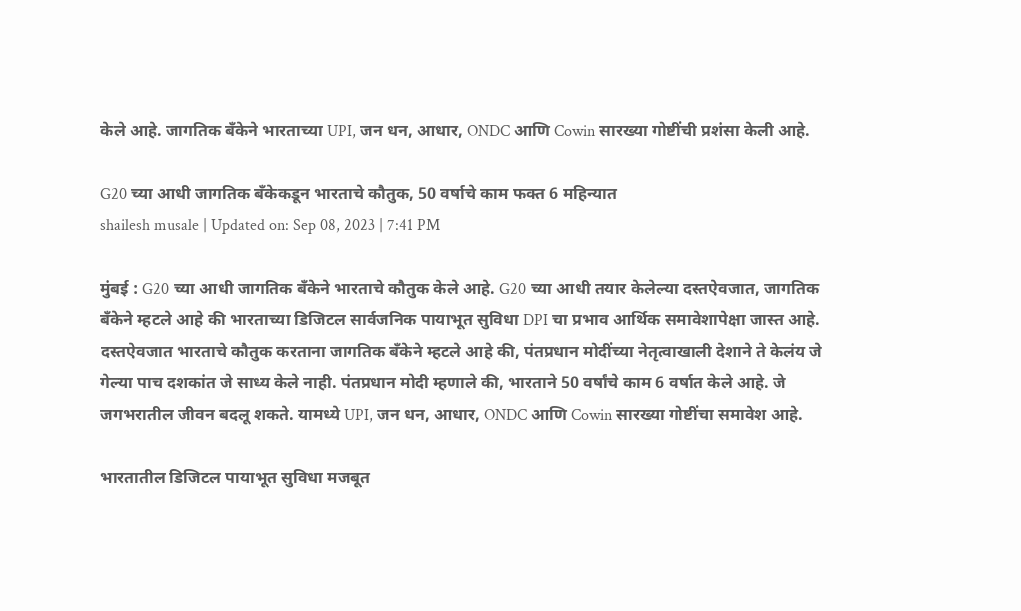केले आहे. जागतिक बँकेने भारताच्या UPI, जन धन, आधार, ONDC आणि Cowin सारख्या गोष्टींची प्रशंसा केली आहे.

G20 च्या आधी जागतिक बँकेकडून भारताचे कौतुक, 50 वर्षाचे काम फक्त 6 महिन्यात
shailesh musale | Updated on: Sep 08, 2023 | 7:41 PM

मुंबई : G20 च्या आधी जागतिक बँकेने भारताचे कौतुक केले आहे. G20 च्या आधी तयार केलेल्या दस्तऐवजात, जागतिक बँकेने म्हटले आहे की भारताच्या डिजिटल सार्वजनिक पायाभूत सुविधा DPI चा प्रभाव आर्थिक समावेशापेक्षा जास्त आहे. दस्तऐवजात भारताचे कौतुक करताना जागतिक बँकेने म्हटले आहे की, पंतप्रधान मोदींच्या नेतृत्वाखाली देशाने ते केलंय जे गेल्या पाच दशकांत जे साध्य केले नाही. पंतप्रधान मोदी म्हणाले की, भारताने 50 वर्षांचे काम 6 वर्षात केले आहे. जे जगभरातील जीवन बदलू शकते. यामध्ये UPI, जन धन, आधार, ONDC आणि Cowin सारख्या गोष्टींचा समावेश आहे.

भारतातील डिजिटल पायाभूत सुविधा मजबूत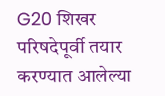G20 शिखर परिषदेपूर्वी तयार करण्यात आलेल्या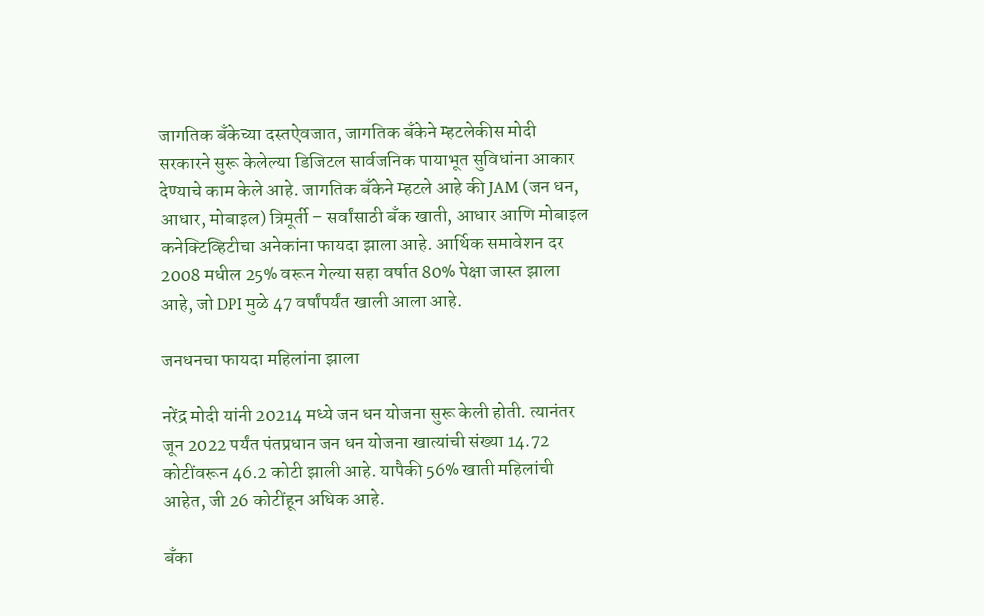जागतिक बँकेच्या दस्तऐवजात, जागतिक बँकेने म्हटलेकीस मोदी सरकारने सुरू केलेल्या डिजिटल सार्वजनिक पायाभूत सुविधांना आकार देण्याचे काम केले आहे. जागतिक बँकेने म्हटले आहे की JAM (जन धन, आधार, मोबाइल) त्रिमूर्ती – सर्वांसाठी बँक खाती, आधार आणि मोबाइल कनेक्टिव्हिटीचा अनेकांना फायदा झाला आहे. आर्थिक समावेशन दर 2008 मधील 25% वरून गेल्या सहा वर्षात 80% पेक्षा जास्त झाला आहे, जो DPI मुळे 47 वर्षांपर्यंत खाली आला आहे.

जनधनचा फायदा महिलांना झाला

नरेंद्र मोदी यांनी 20214 मध्ये जन धन योजना सुरू केली होती. त्यानंतर जून 2022 पर्यंत पंतप्रधान जन धन योजना खात्यांची संख्या 14.72 कोटींवरून 46.2 कोटी झाली आहे. यापैकी 56% खाती महिलांची आहेत, जी 26 कोटींहून अधिक आहे.

बँका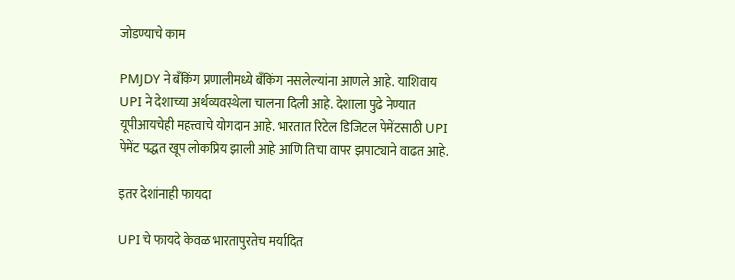जोडण्याचे काम

PMJDY ने बँकिंग प्रणालीमध्ये बँकिंग नसलेल्यांना आणले आहे. याशिवाय UPI ने देशाच्या अर्थव्यवस्थेला चालना दिली आहे. देशाला पुढे नेण्यात यूपीआयचेही महत्त्वाचे योगदान आहे. भारतात रिटेल डिजिटल पेमेंटसाठी UPI पेमेंट पद्धत खूप लोकप्रिय झाली आहे आणि तिचा वापर झपाट्याने वाढत आहे.

इतर देशांनाही फायदा

UPI चे फायदे केवळ भारतापुरतेच मर्यादित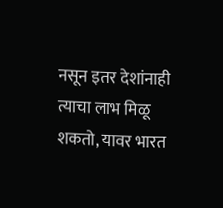नसून इतर देशांनाही त्याचा लाभ मिळू शकतो, यावर भारत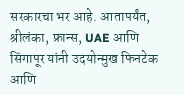सरकारचा भर आहे. आतापर्यंत, श्रीलंका, फ्रान्स, UAE आणि सिंगापूर यांनी उदयोन्मुख फिनटेक आणि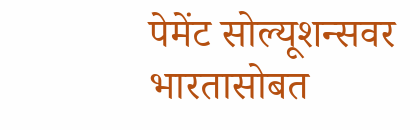पेमेंट सोल्यूशन्सवर भारतासोबत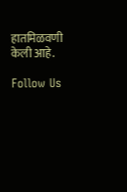हातमिळवणी केली आहे.

Follow Us